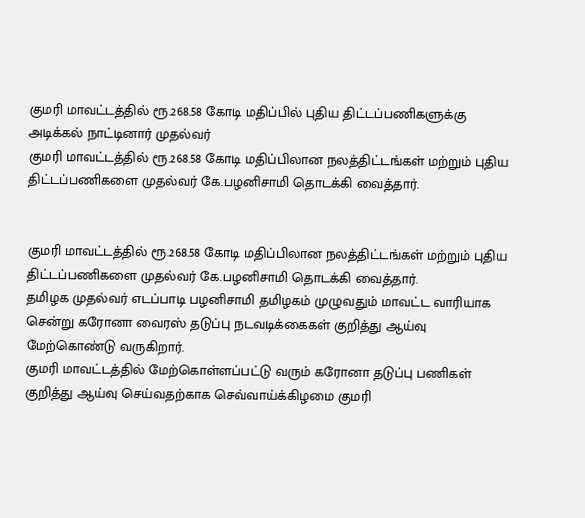குமரி மாவட்டத்தில் ரூ.268.58 கோடி மதிப்பில் புதிய திட்டப்பணிகளுக்கு அடிக்கல் நாட்டினார் முதல்வர்
குமரி மாவட்டத்தில் ரூ.268.58 கோடி மதிப்பிலான நலத்திட்டங்கள் மற்றும் புதிய திட்டப்பணிகளை முதல்வர் கே.பழனிசாமி தொடக்கி வைத்தார்.


குமரி மாவட்டத்தில் ரூ.268.58 கோடி மதிப்பிலான நலத்திட்டங்கள் மற்றும் புதிய திட்டப்பணிகளை முதல்வர் கே.பழனிசாமி தொடக்கி வைத்தார்.
தமிழக முதல்வர் எடப்பாடி பழனிசாமி தமிழகம் முழுவதும் மாவட்ட வாரியாக சென்று கரோனா வைரஸ் தடுப்பு நடவடிக்கைகள் குறித்து ஆய்வு மேற்கொண்டு வருகிறார்.
குமரி மாவட்டத்தில் மேற்கொள்ளப்பட்டு வரும் கரோனா தடுப்பு பணிகள் குறித்து ஆய்வு செய்வதற்காக செவ்வாய்க்கிழமை குமரி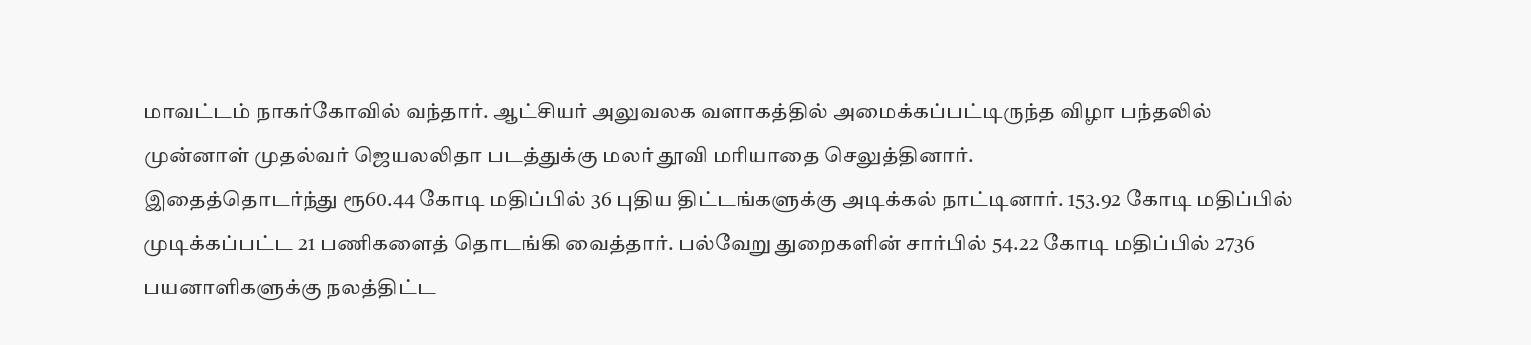மாவட்டம் நாகர்கோவில் வந்தார். ஆட்சியர் அலுவலக வளாகத்தில் அமைக்கப்பட்டிருந்த விழா பந்தலில் முன்னாள் முதல்வர் ஜெயலலிதா படத்துக்கு மலர் தூவி மரியாதை செலுத்தினார்.
இதைத்தொடர்ந்து ரூ60.44 கோடி மதிப்பில் 36 புதிய திட்டங்களுக்கு அடிக்கல் நாட்டினார். 153.92 கோடி மதிப்பில் முடிக்கப்பட்ட 21 பணிகளைத் தொடங்கி வைத்தார். பல்வேறு துறைகளின் சார்பில் 54.22 கோடி மதிப்பில் 2736 பயனாளிகளுக்கு நலத்திட்ட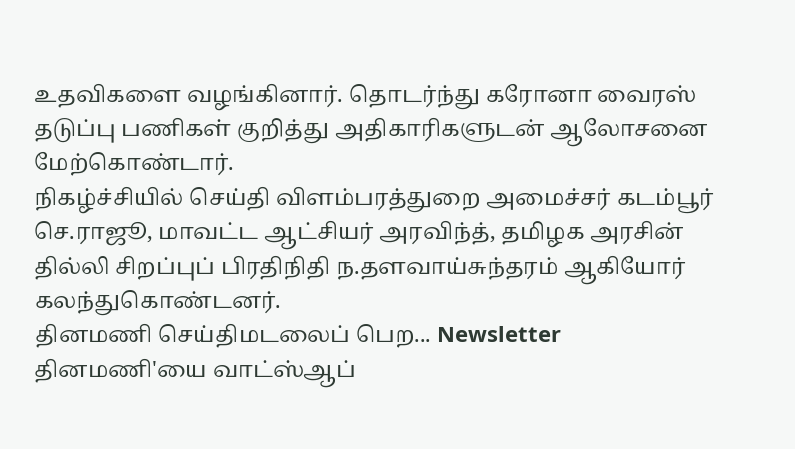உதவிகளை வழங்கினார். தொடர்ந்து கரோனா வைரஸ் தடுப்பு பணிகள் குறித்து அதிகாரிகளுடன் ஆலோசனை மேற்கொண்டார்.
நிகழ்ச்சியில் செய்தி விளம்பரத்துறை அமைச்சர் கடம்பூர் செ.ராஜூ, மாவட்ட ஆட்சியர் அரவிந்த், தமிழக அரசின் தில்லி சிறப்புப் பிரதிநிதி ந.தளவாய்சுந்தரம் ஆகியோர் கலந்துகொண்டனர்.
தினமணி செய்திமடலைப் பெற... Newsletter
தினமணி'யை வாட்ஸ்ஆப்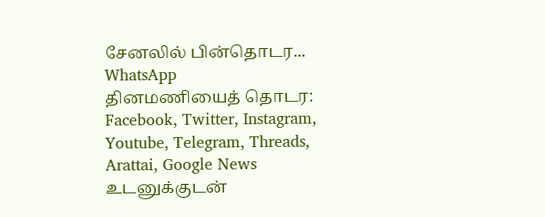சேனலில் பின்தொடர... WhatsApp
தினமணியைத் தொடர: Facebook, Twitter, Instagram, Youtube, Telegram, Threads, Arattai, Google News
உடனுக்குடன்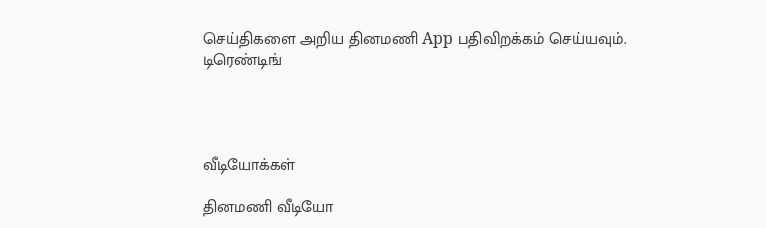செய்திகளை அறிய தினமணி App பதிவிறக்கம் செய்யவும்.
டிரெண்டிங்




வீடியோக்கள்

தினமணி வீடியோ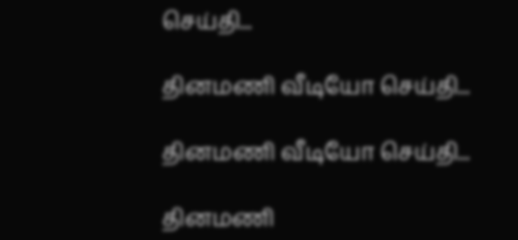செய்தி...

தினமணி வீடியோ செய்தி...

தினமணி வீடியோ செய்தி...

தினமணி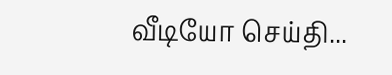வீடியோ செய்தி...